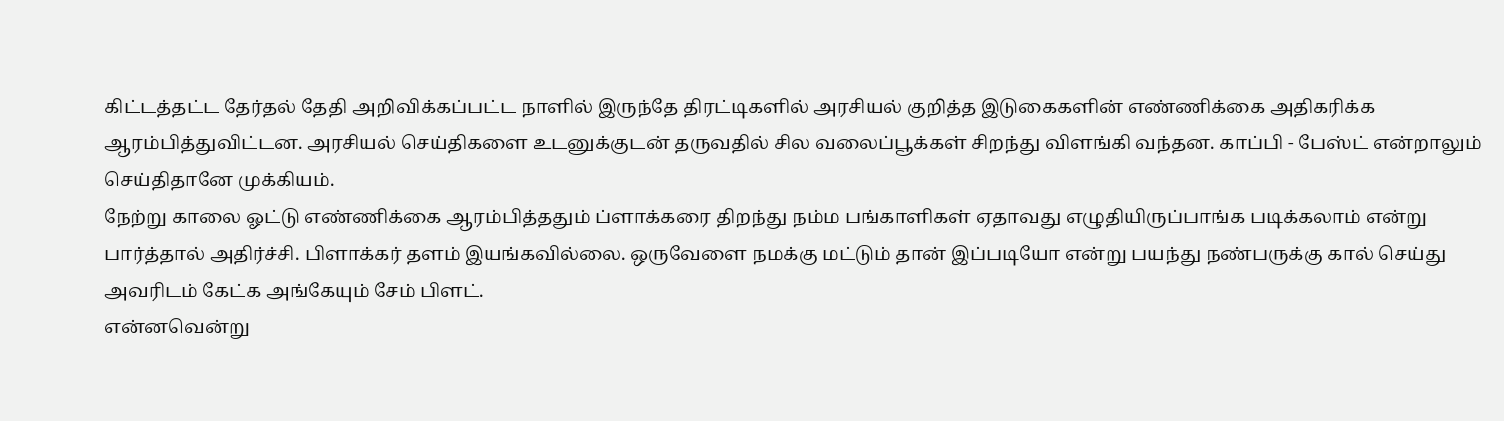கிட்டத்தட்ட தேர்தல் தேதி அறிவிக்கப்பட்ட நாளில் இருந்தே திரட்டிகளில் அரசியல் குறித்த இடுகைகளின் எண்ணிக்கை அதிகரிக்க ஆரம்பித்துவிட்டன. அரசியல் செய்திகளை உடனுக்குடன் தருவதில் சில வலைப்பூக்கள் சிறந்து விளங்கி வந்தன. காப்பி - பேஸ்ட் என்றாலும் செய்திதானே முக்கியம்.
நேற்று காலை ஓட்டு எண்ணிக்கை ஆரம்பித்ததும் ப்ளாக்கரை திறந்து நம்ம பங்காளிகள் ஏதாவது எழுதியிருப்பாங்க படிக்கலாம் என்று பார்த்தால் அதிர்ச்சி. பிளாக்கர் தளம் இயங்கவில்லை. ஒருவேளை நமக்கு மட்டும் தான் இப்படியோ என்று பயந்து நண்பருக்கு கால் செய்து அவரிடம் கேட்க அங்கேயும் சேம் பிளட்.
என்னவென்று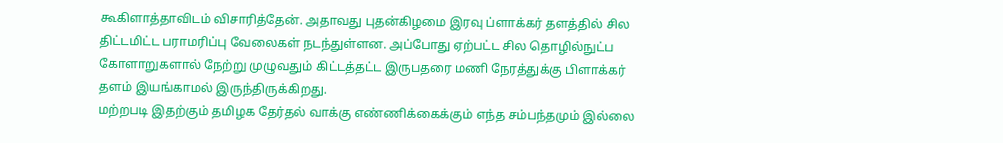கூகிளாத்தாவிடம் விசாரித்தேன். அதாவது புதன்கிழமை இரவு ப்ளாக்கர் தளத்தில் சில திட்டமிட்ட பராமரிப்பு வேலைகள் நடந்துள்ளன. அப்போது ஏற்பட்ட சில தொழில்நுட்ப கோளாறுகளால் நேற்று முழுவதும் கிட்டத்தட்ட இருபதரை மணி நேரத்துக்கு பிளாக்கர் தளம் இயங்காமல் இருந்திருக்கிறது.
மற்றபடி இதற்கும் தமிழக தேர்தல் வாக்கு எண்ணிக்கைக்கும் எந்த சம்பந்தமும் இல்லை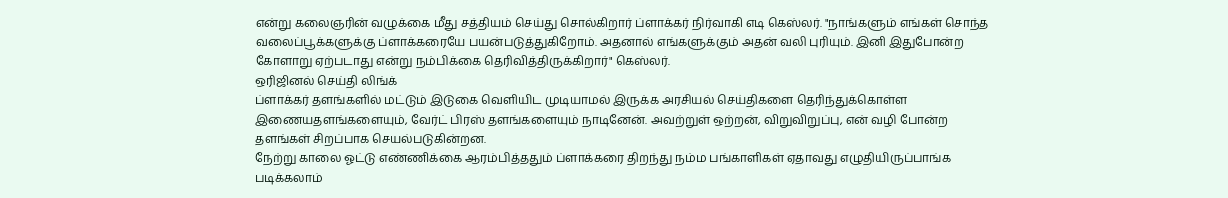என்று கலைஞரின் வழுக்கை மீது சத்தியம் செய்து சொல்கிறார் ப்ளாக்கர் நிர்வாகி எடி கெஸ்லர். "நாங்களும் எங்கள் சொந்த வலைப்பூக்களுக்கு ப்ளாக்கரையே பயன்படுத்துகிறோம். அதனால் எங்களுக்கும் அதன் வலி புரியும். இனி இதுபோன்ற கோளாறு ஏற்படாது என்று நம்பிக்கை தெரிவித்திருக்கிறார்" கெஸ்லர்.
ஒரிஜினல் செய்தி லிங்க்
ப்ளாக்கர் தளங்களில் மட்டும் இடுகை வெளியிட முடியாமல் இருக்க அரசியல் செய்திகளை தெரிந்துக்கொள்ள இணையதளங்களையும், வேர்ட் பிரஸ் தளங்களையும் நாடினேன். அவற்றுள் ஒற்றன், விறுவிறுப்பு, என் வழி போன்ற தளங்கள் சிறப்பாக செயல்படுகின்றன.
நேற்று காலை ஓட்டு எண்ணிக்கை ஆரம்பித்ததும் ப்ளாக்கரை திறந்து நம்ம பங்காளிகள் ஏதாவது எழுதியிருப்பாங்க படிக்கலாம்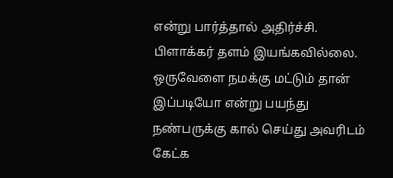என்று பார்த்தால் அதிர்ச்சி. பிளாக்கர் தளம் இயங்கவில்லை. ஒருவேளை நமக்கு மட்டும் தான் இப்படியோ என்று பயந்து நண்பருக்கு கால் செய்து அவரிடம் கேட்க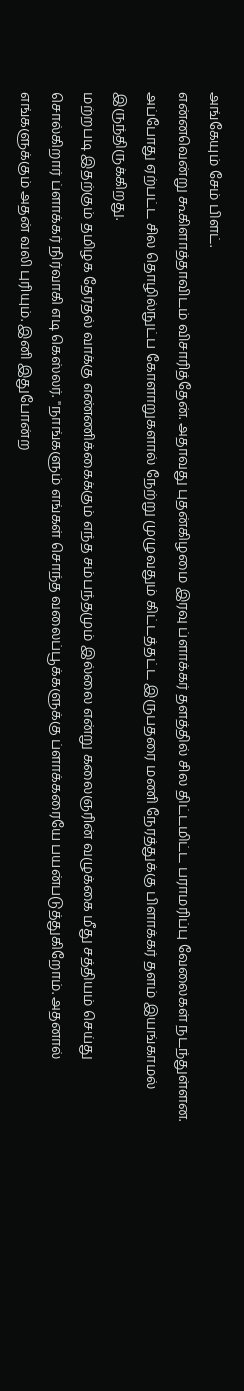அங்கேயும் சேம் பிளட்.
என்னவென்று கூகிளாத்தாவிடம் விசாரித்தேன். அதாவது புதன்கிழமை இரவு ப்ளாக்கர் தளத்தில் சில திட்டமிட்ட பராமரிப்பு வேலைகள் நடந்துள்ளன. அப்போது ஏற்பட்ட சில தொழில்நுட்ப கோளாறுகளால் நேற்று முழுவதும் கிட்டத்தட்ட இருபதரை மணி நேரத்துக்கு பிளாக்கர் தளம் இயங்காமல் இருந்திருக்கிறது.
மற்றபடி இதற்கும் தமிழக தேர்தல் வாக்கு எண்ணிக்கைக்கும் எந்த சம்பந்தமும் இல்லை என்று கலைஞரின் வழுக்கை மீது சத்தியம் செய்து சொல்கிறார் ப்ளாக்கர் நிர்வாகி எடி கெஸ்லர். "நாங்களும் எங்கள் சொந்த வலைப்பூக்களுக்கு ப்ளாக்கரையே பயன்படுத்துகிறோம். அதனால் எங்களுக்கும் அதன் வலி புரியும். இனி இதுபோன்ற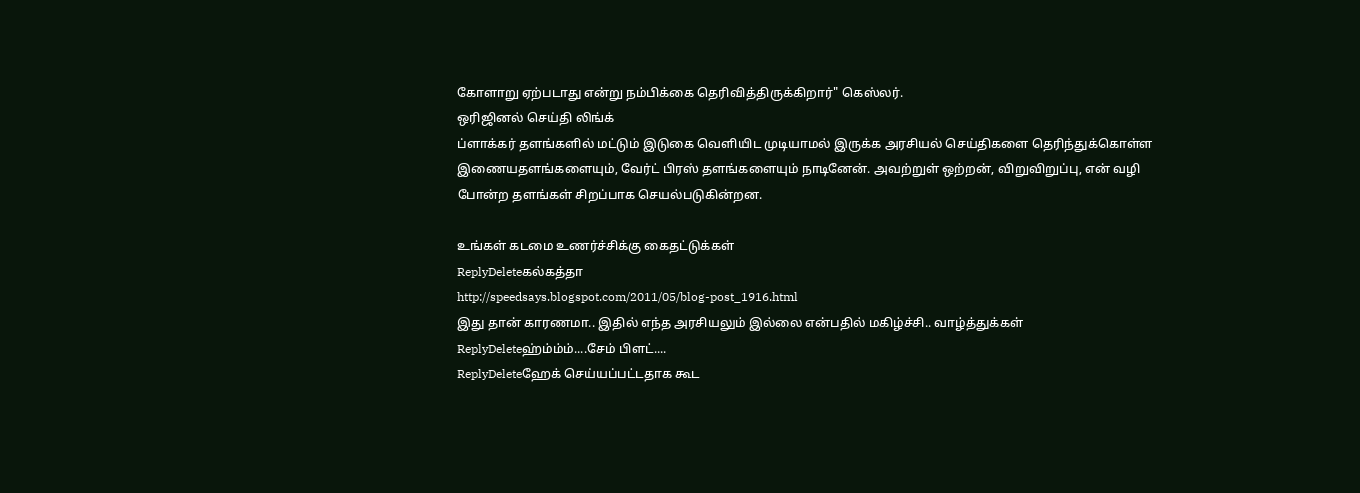கோளாறு ஏற்படாது என்று நம்பிக்கை தெரிவித்திருக்கிறார்" கெஸ்லர்.
ஒரிஜினல் செய்தி லிங்க்
ப்ளாக்கர் தளங்களில் மட்டும் இடுகை வெளியிட முடியாமல் இருக்க அரசியல் செய்திகளை தெரிந்துக்கொள்ள இணையதளங்களையும், வேர்ட் பிரஸ் தளங்களையும் நாடினேன். அவற்றுள் ஒற்றன், விறுவிறுப்பு, என் வழி போன்ற தளங்கள் சிறப்பாக செயல்படுகின்றன.

உங்கள் கடமை உணர்ச்சிக்கு கைதட்டுக்கள்
ReplyDeleteகல்கத்தா
http://speedsays.blogspot.com/2011/05/blog-post_1916.html
இது தான் காரணமா.. இதில் எந்த அரசியலும் இல்லை என்பதில் மகிழ்ச்சி.. வாழ்த்துக்கள்
ReplyDeleteஹ்ம்ம்ம்....சேம் பிளட்....
ReplyDeleteஹேக் செய்யப்பட்டதாக கூட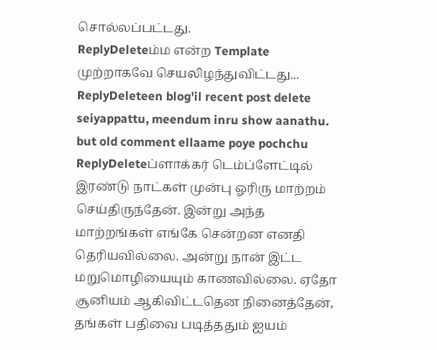சொல்லப்பட்டது.
ReplyDeleteம்ம என்ற Template முற்றாகவே செயலிழந்துவிட்டது...
ReplyDeleteen blog'il recent post delete seiyappattu, meendum inru show aanathu. but old comment ellaame poye pochchu
ReplyDeleteப்ளாக்கர் டெம்ப்ளேட்டில் இரண்டு நாட்கள் முன்பு ஓரிரு மாற்றம் செய்திருந்தேன். இன்று அந்த மாற்றங்கள் எங்கே சென்றன எனதி தெரியவில்லை. அன்று நான் இட்ட மறுமொழியையும் காணவில்லை. ஏதோ சூனியம் ஆகிவிட்டதென நினைத்தேன், தங்கள் பதிவை படித்ததும் ஐயம்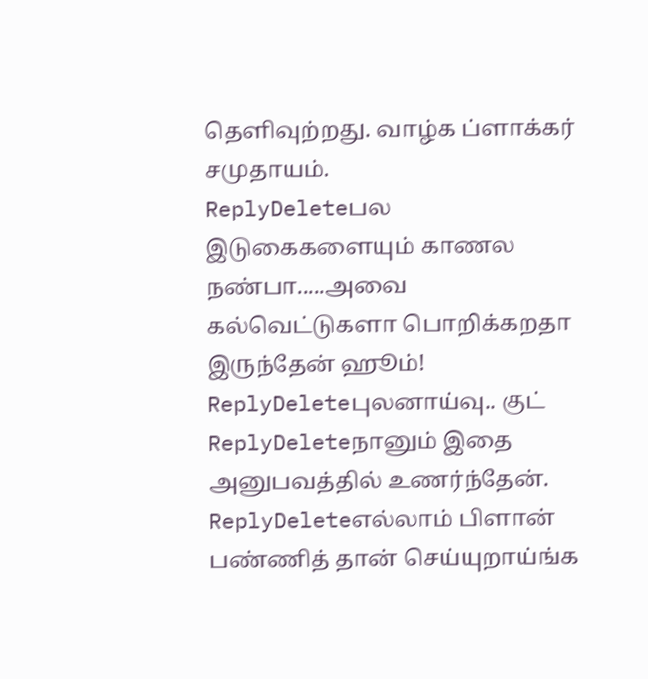தெளிவுற்றது. வாழ்க ப்ளாக்கர் சமுதாயம்.
ReplyDeleteபல இடுகைகளையும் காணல நண்பா.....அவை கல்வெட்டுகளா பொறிக்கறதா இருந்தேன் ஹூம்!
ReplyDeleteபுலனாய்வு.. குட்
ReplyDeleteநானும் இதை அனுபவத்தில் உணர்ந்தேன்.
ReplyDeleteஎல்லாம் பிளான் பண்ணித் தான் செய்யுறாய்ங்க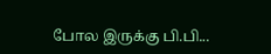போல இருக்கு பி.பி...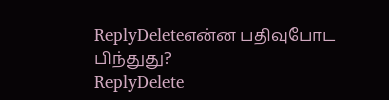ReplyDeleteஎன்ன பதிவுபோட பிந்துது?
ReplyDelete